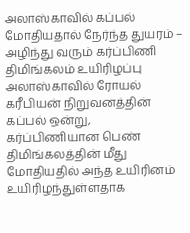அலாஸ்காவில் கப்பல் மோதியதால் நேர்ந்த துயரம் – அழிந்து வரும் கர்ப்பிணி திமிங்கலம் உயிரிழப்பு
அலாஸ்காவில் ரோயல் கரீபியன் நிறுவனத்தின் கப்பல் ஒன்று, கர்ப்பிணியான பெண் திமிங்கலத்தின் மீது மோதியதில் அந்த உயிரினம் உயிரிழந்துள்ளதாக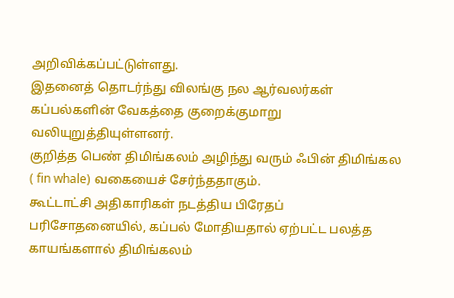அறிவிக்கப்பட்டுள்ளது.
இதனைத் தொடர்ந்து விலங்கு நல ஆர்வலர்கள் கப்பல்களின் வேகத்தை குறைக்குமாறு வலியுறுத்தியுள்ளனர்.
குறித்த பெண் திமிங்கலம் அழிந்து வரும் ஃபின் திமிங்கல ( fin whale) வகையைச் சேர்ந்ததாகும்.
கூட்டாட்சி அதிகாரிகள் நடத்திய பிரேதப் பரிசோதனையில், கப்பல் மோதியதால் ஏற்பட்ட பலத்த காயங்களால் திமிங்கலம்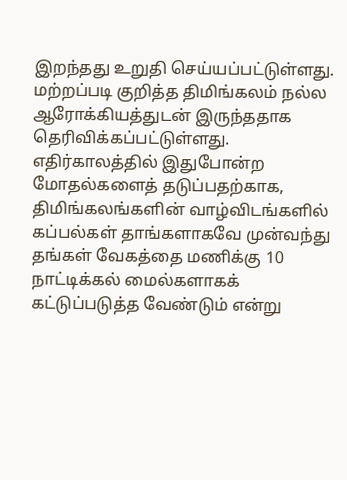இறந்தது உறுதி செய்யப்பட்டுள்ளது.
மற்றப்படி குறித்த திமிங்கலம் நல்ல ஆரோக்கியத்துடன் இருந்ததாக தெரிவிக்கப்பட்டுள்ளது.
எதிர்காலத்தில் இதுபோன்ற மோதல்களைத் தடுப்பதற்காக, திமிங்கலங்களின் வாழ்விடங்களில் கப்பல்கள் தாங்களாகவே முன்வந்து தங்கள் வேகத்தை மணிக்கு 10 நாட்டிக்கல் மைல்களாகக் கட்டுப்படுத்த வேண்டும் என்று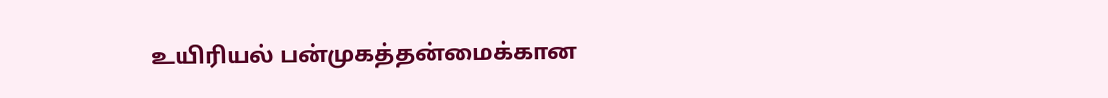உயிரியல் பன்முகத்தன்மைக்கான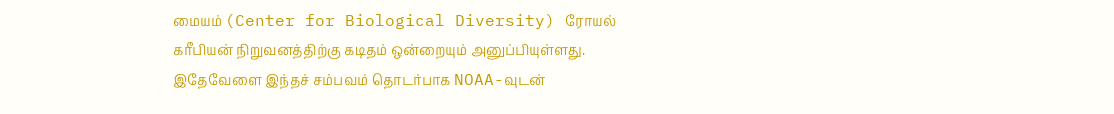மையம் (Center for Biological Diversity) ரோயல் கரீபியன் நிறுவனத்திற்கு கடிதம் ஒன்றையும் அனுப்பியுள்ளது.
இதேவேளை இந்தச் சம்பவம் தொடர்பாக NOAA-வுடன்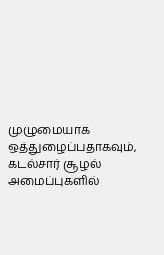முழுமையாக ஒத்துழைப்பதாகவும், கடல்சார் சூழல் அமைப்புகளில்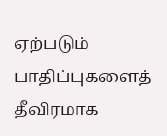ஏற்படும் பாதிப்புகளைத் தீவிரமாக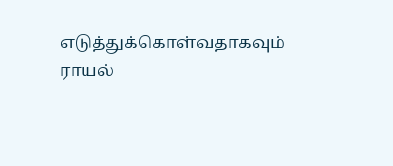எடுத்துக்கொள்வதாகவும் ராயல்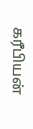கரீபியன்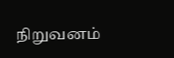நிறுவனம்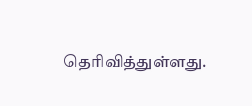தெரிவித்துள்ளது.